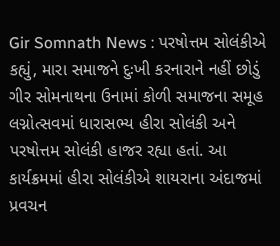Gir Somnath News : પરષોત્તમ સોલંકીએ કહ્યું, મારા સમાજને દુઃખી કરનારાને નહીં છોડું
ગીર સોમનાથના ઉનામાં કોળી સમાજના સમૂહ લગ્નોત્સવમાં ધારાસભ્ય હીરા સોલંકી અને પરષોત્તમ સોલંકી હાજર રહ્યા હતાં. આ કાર્યક્રમમાં હીરા સોલંકીએ શાયરાના અંદાજમાં પ્રવચન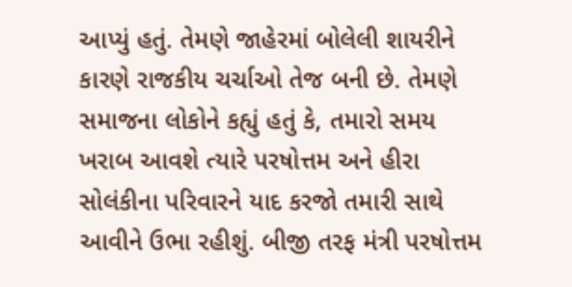આપ્યું હતું. તેમણે જાહેરમાં બોલેલી શાયરીને કારણે રાજકીય ચર્ચાઓ તેજ બની છે. તેમણે સમાજના લોકોને કહ્યું હતું કે, તમારો સમય ખરાબ આવશે ત્યારે પરષોત્તમ અને હીરા સોલંકીના પરિવારને યાદ કરજો તમારી સાથે આવીને ઉભા રહીશું. બીજી તરફ મંત્રી પરષોત્તમ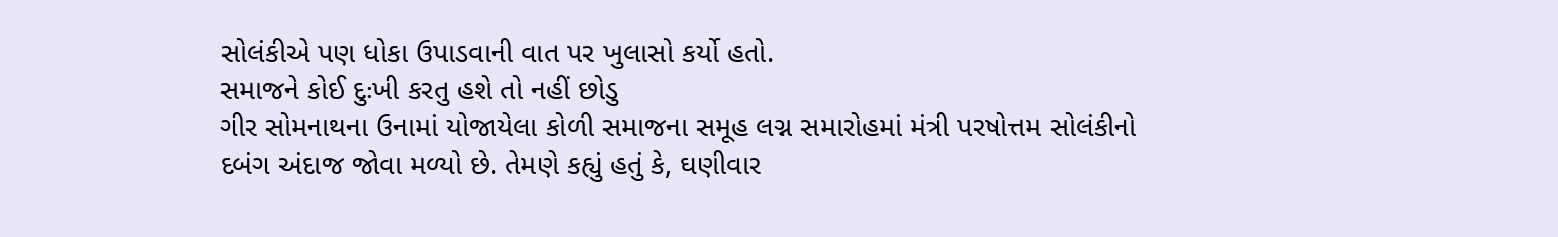સોલંકીએ પણ ધોકા ઉપાડવાની વાત પર ખુલાસો કર્યો હતો.
સમાજને કોઈ દુઃખી કરતુ હશે તો નહીં છોડુ
ગીર સોમનાથના ઉનામાં યોજાયેલા કોળી સમાજના સમૂહ લગ્ન સમારોહમાં મંત્રી પરષોત્તમ સોલંકીનો દબંગ અંદાજ જોવા મળ્યો છે. તેમણે કહ્યું હતું કે, ઘણીવાર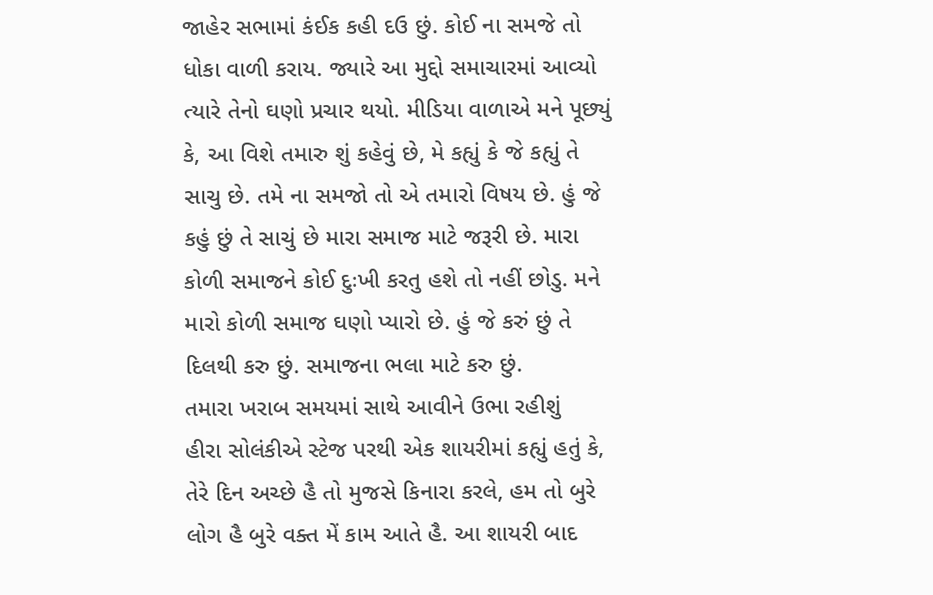જાહેર સભામાં કંઈક કહી દઉ છું. કોઈ ના સમજે તો ધોકા વાળી કરાય. જ્યારે આ મુદ્દો સમાચારમાં આવ્યો ત્યારે તેનો ઘણો પ્રચાર થયો. મીડિયા વાળાએ મને પૂછ્યું કે, આ વિશે તમારુ શું કહેવું છે, મે કહ્યું કે જે કહ્યું તે સાચુ છે. તમે ના સમજો તો એ તમારો વિષય છે. હું જે કહું છું તે સાચું છે મારા સમાજ માટે જરૂરી છે. મારા કોળી સમાજને કોઈ દુઃખી કરતુ હશે તો નહીં છોડુ. મને મારો કોળી સમાજ ઘણો પ્યારો છે. હું જે કરું છું તે દિલથી કરુ છું. સમાજના ભલા માટે કરુ છું.
તમારા ખરાબ સમયમાં સાથે આવીને ઉભા રહીશું
હીરા સોલંકીએ સ્ટેજ પરથી એક શાયરીમાં કહ્યું હતું કે, તેરે દિન અચ્છે હૈ તો મુજસે કિનારા કરલે, હમ તો બુરે લોગ હૈ બુરે વક્ત મેં કામ આતે હૈ. આ શાયરી બાદ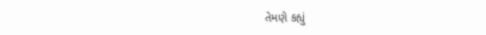તેમણે કહ્યું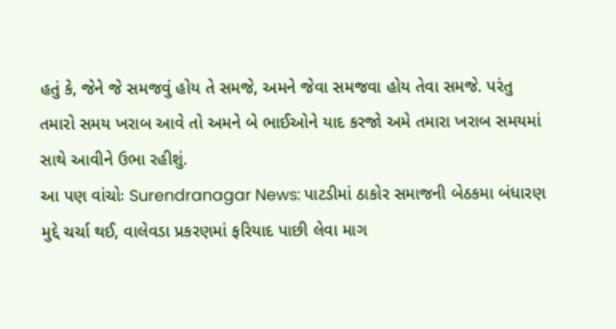હતું કે, જેને જે સમજવું હોય તે સમજે, અમને જેવા સમજવા હોય તેવા સમજે. પરંતુ તમારો સમય ખરાબ આવે તો અમને બે ભાઈઓને યાદ કરજો અમે તમારા ખરાબ સમયમાં સાથે આવીને ઉભા રહીશું.
આ પણ વાંચોઃ Surendranagar News: પાટડીમાં ઠાકોર સમાજની બેઠકમા બંધારણ મુદ્દે ચર્ચા થઈ, વાલેવડા પ્રકરણમાં ફરિયાદ પાછી લેવા માગ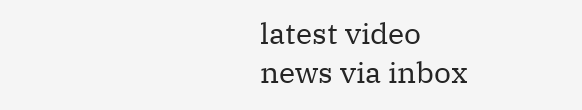latest video
news via inbox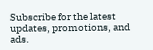Subscribe for the latest updates, promotions, and ads.